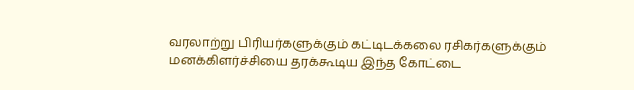வரலாற்று பிரியர்களுக்கும் கட்டிடக்கலை ரசிகர்களுக்கும் மனக்கிளர்ச்சியை தரக்கூடிய இந்த கோட்டை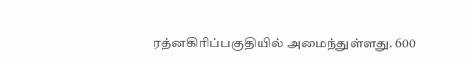ரத்னகிரிப்பகுதியில் அமைந்துள்ளது. 600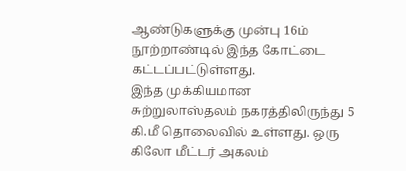ஆண்டுகளுக்கு முன்பு 16ம் நூற்றாண்டில் இந்த கோட்டை கட்டப்பட்டுள்ளது.
இந்த முக்கியமான சுற்றுலாஸ்தலம் நகரத்திலிருந்து 5 கி.மீ தொலைவில் உள்ளது. ஒரு கிலோ மீட்டர் அகலம்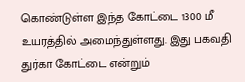கொண்டுள்ள இந்த கோட்டை 1300 மீ உயரத்தில் அமைந்துள்ளது. இது பகவதி துர்கா கோட்டை என்றும்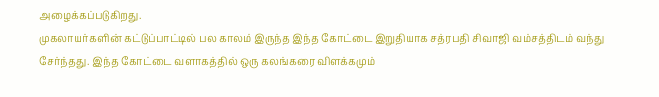அழைக்கப்படுகிறது.
முகலாயர்களின் கட்டுப்பாட்டில் பல காலம் இருந்த இந்த கோட்டை இறுதியாக சத்ரபதி சிவாஜி வம்சத்திடம் வந்து சேர்ந்தது. இந்த கோட்டை வளாகத்தில் ஒரு கலங்கரை விளக்கமும்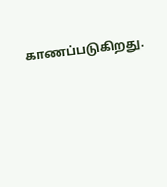காணப்படுகிறது.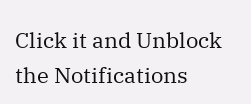Click it and Unblock the Notifications